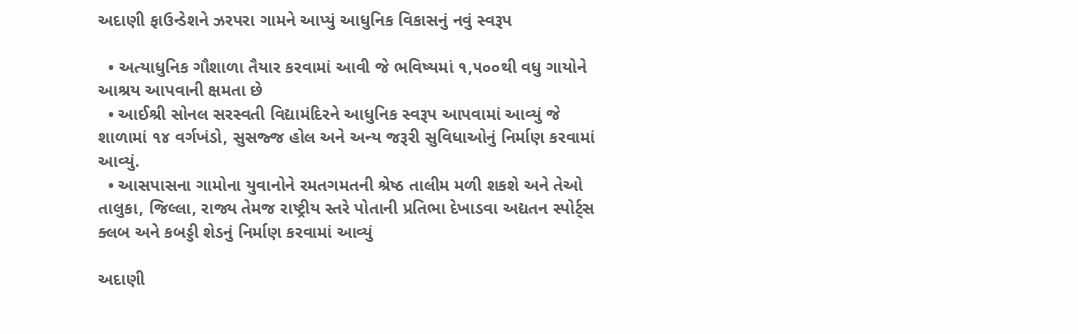અદાણી ફાઉન્ડેશને ઝરપરા ગામને આપ્યું આધુનિક વિકાસનું નવું સ્વરૂપ

  • અત્યાધુનિક ગૌશાળા તૈયાર કરવામાં આવી જે ભવિષ્યમાં ૧,૫૦૦થી વધુ ગાયોને આશ્રય આપવાની ક્ષમતા છે
  • આઈશ્રી સોનલ સરસ્વતી વિદ્યામંદિરને આધુનિક સ્વરૂપ આપવામાં આવ્યું જે શાળામાં ૧૪ વર્ગખંડો, સુસજ્જ હોલ અને અન્ય જરૂરી સુવિધાઓનું નિર્માણ કરવામાં આવ્યું.
  • આસપાસના ગામોના યુવાનોને રમતગમતની શ્રેષ્ઠ તાલીમ મળી શકશે અને તેઓ તાલુકા, જિલ્લા, રાજ્ય તેમજ રાષ્ટ્રીય સ્તરે પોતાની પ્રતિભા દેખાડવા અદ્યતન સ્પોર્ટ્સ ક્લબ અને કબડ્ડી શેડનું નિર્માણ કરવામાં આવ્યું

અદાણી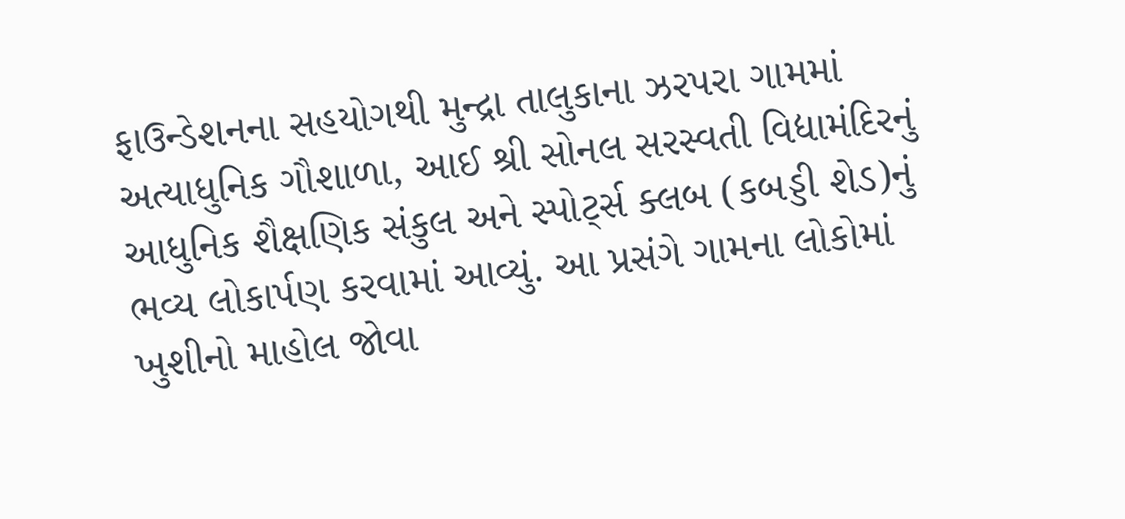ફાઉન્ડેશનના સહયોગથી મુન્દ્રા તાલુકાના ઝરપરા ગામમાં અત્યાધુનિક ગૌશાળા, આઈ શ્રી સોનલ સરસ્વતી વિદ્યામંદિરનું આધુનિક શૈક્ષણિક સંકુલ અને સ્પોર્ટ્સ ક્લબ (કબડ્ડી શેડ)નું  ભવ્ય લોકાર્પણ કરવામાં આવ્યું. આ પ્રસંગે ગામના લોકોમાં ખુશીનો માહોલ જોવા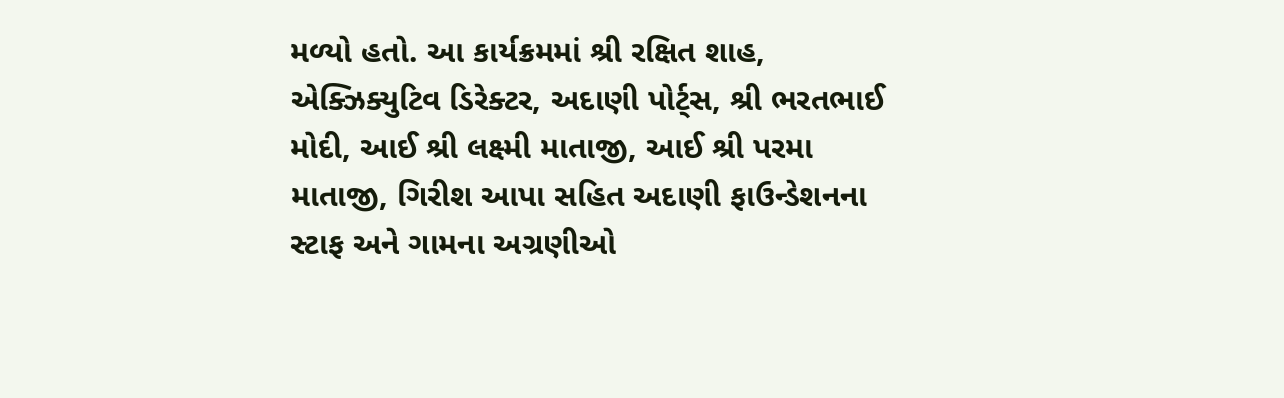મળ્યો હતો. આ કાર્યક્રમમાં શ્રી રક્ષિત શાહ, એક્ઝિક્યુટિવ ડિરેક્ટર, અદાણી પોર્ટ્સ, શ્રી ભરતભાઈ મોદી, આઈ શ્રી લક્ષ્મી માતાજી, આઈ શ્રી પરમા માતાજી, ગિરીશ આપા સહિત અદાણી ફાઉન્ડેશનના સ્ટાફ અને ગામના અગ્રણીઓ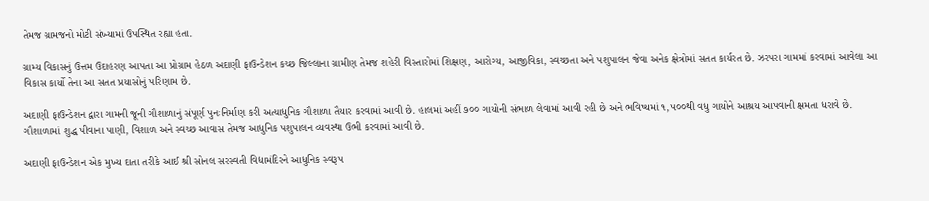તેમજ ગ્રામજનો મોટી સંખ્યામાં ઉપસ્થિત રહ્યા હતા.

ગ્રામ્ય વિકાસનું ઉત્તમ ઉદાહરણ આપતા આ પ્રોગ્રામ હેઠળ અદાણી ફાઉન્ડેશન કચ્છ જિલ્લાના ગ્રામીણ તેમજ શહેરી વિસ્તારોમાં શિક્ષણ, આરોગ્ય, આજીવિકા, સ્વચ્છતા અને પશુપાલન જેવા અનેક ક્ષેત્રોમાં સતત કાર્યરત છે. ઝરપરા ગામમાં કરવામાં આવેલા આ વિકાસ કાર્યો તેના આ સતત પ્રયાસોનું પરિણામ છે.

અદાણી ફાઉન્ડેશન દ્વારા ગામની જૂની ગૌશાળાનું સંપૂર્ણ પુનઃનિર્માણ કરી અત્યાધુનિક ગૌશાળા તૈયાર કરવામાં આવી છે. હાલમાં અહીં ૭૦૦ ગાયોની સંભાળ લેવામાં આવી રહી છે અને ભવિષ્યમાં ૧,૫૦૦થી વધુ ગાયોને આશ્રય આપવાની ક્ષમતા ધરાવે છે. ગૌશાળામાં શુદ્ધ પીવાના પાણી, વિશાળ અને સ્વચ્છ આવાસ તેમજ આધુનિક પશુપાલન વ્યવસ્થા ઉભી કરવામાં આવી છે.

અદાણી ફાઉન્ડેશન એક મુખ્ય દાતા તરીકે આઈ શ્રી સોનલ સરસ્વતી વિદ્યામંદિરને આધુનિક સ્વરૂપ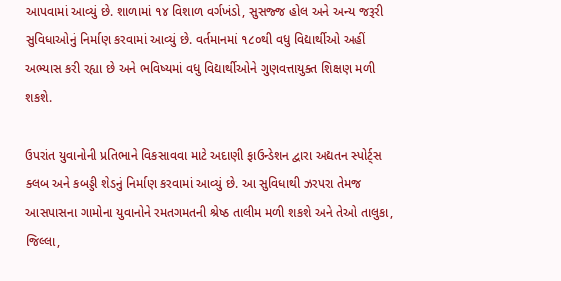આપવામાં આવ્યું છે. શાળામાં ૧૪ વિશાળ વર્ગખંડો, સુસજ્જ હોલ અને અન્ય જરૂરી સુવિધાઓનું નિર્માણ કરવામાં આવ્યું છે. વર્તમાનમાં ૧૮૦થી વધુ વિદ્યાર્થીઓ અહીં અભ્યાસ કરી રહ્યા છે અને ભવિષ્યમાં વધુ વિદ્યાર્થીઓને ગુણવત્તાયુક્ત શિક્ષણ મળી શકશે.

ઉપરાંત યુવાનોની પ્રતિભાને વિકસાવવા માટે અદાણી ફાઉન્ડેશન દ્વારા અદ્યતન સ્પોર્ટ્સ ક્લબ અને કબડ્ડી શેડનું નિર્માણ કરવામાં આવ્યું છે. આ સુવિધાથી ઝરપરા તેમજ આસપાસના ગામોના યુવાનોને રમતગમતની શ્રેષ્ઠ તાલીમ મળી શકશે અને તેઓ તાલુકા, જિલ્લા,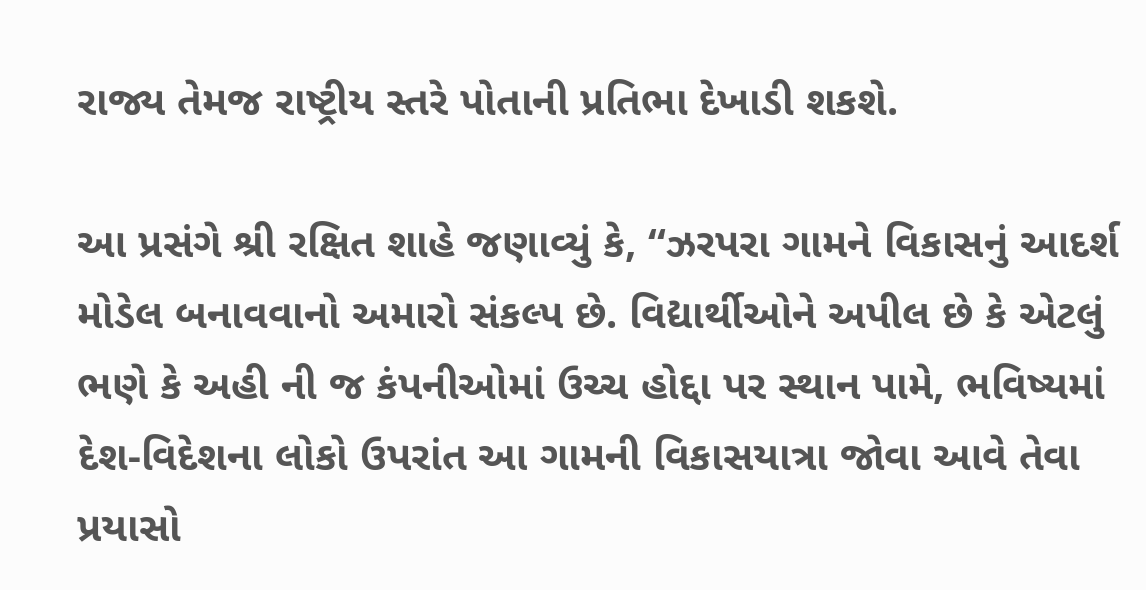રાજ્ય તેમજ રાષ્ટ્રીય સ્તરે પોતાની પ્રતિભા દેખાડી શકશે.

આ પ્રસંગે શ્રી રક્ષિત શાહે જણાવ્યું કે, “ઝરપરા ગામને વિકાસનું આદર્શ મોડેલ બનાવવાનો અમારો સંકલ્પ છે. વિદ્યાર્થીઓને અપીલ છે કે એટલું ભણે કે અહી ની જ કંપનીઓમાં ઉચ્ચ હોદ્દા પર સ્થાન પામે, ભવિષ્યમાં દેશ-વિદેશના લોકો ઉપરાંત આ ગામની વિકાસયાત્રા જોવા આવે તેવા પ્રયાસો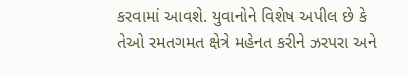કરવામાં આવશે. યુવાનોને વિશેષ અપીલ છે કે તેઓ રમતગમત ક્ષેત્રે મહેનત કરીને ઝરપરા અને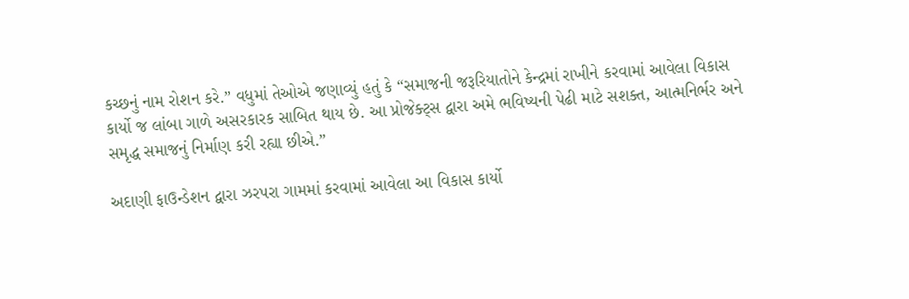કચ્છનું નામ રોશન કરે.” વધુમાં તેઓએ જણાવ્યું હતું કે “સમાજની જરૂરિયાતોને કેન્દ્રમાં રાખીને કરવામાં આવેલા વિકાસ કાર્યો જ લાંબા ગાળે અસરકારક સાબિત થાય છે. આ પ્રોજેક્ટ્સ દ્વારા અમે ભવિષ્યની પેઢી માટે સશક્ત, આત્મનિર્ભર અને સમૃદ્ધ સમાજનું નિર્માણ કરી રહ્યા છીએ.”

અદાણી ફાઉન્ડેશન દ્વારા ઝરપરા ગામમાં કરવામાં આવેલા આ વિકાસ કાર્યો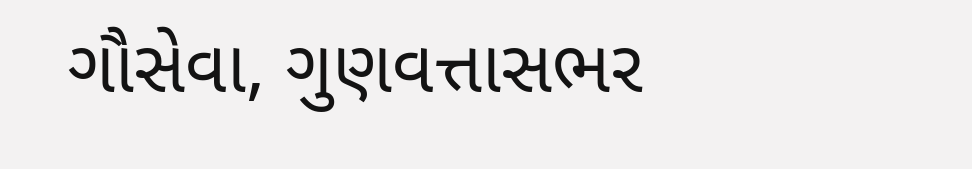ગૌસેવા, ગુણવત્તાસભર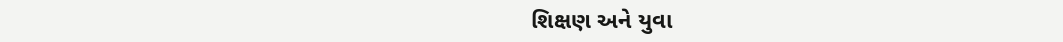શિક્ષણ અને યુવા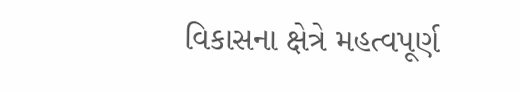વિકાસના ક્ષેત્રે મહત્વપૂર્ણ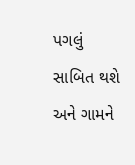પગલું સાબિત થશે અને ગામને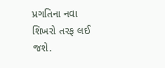પ્રગતિના નવા શિખરો તરફ લઈ જશે.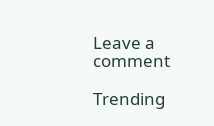Leave a comment

Trending